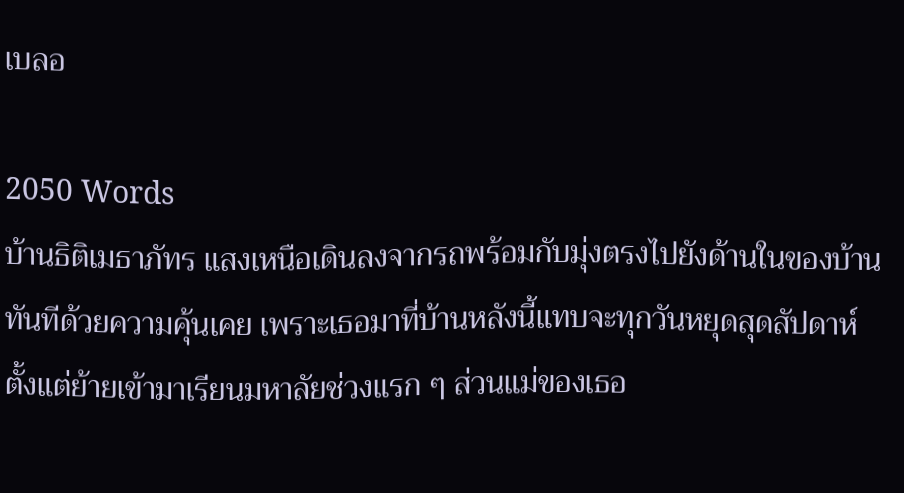เบลอ

2050 Words
บ้านธิติเมธาภัทร แสงเหนือเดินลงจากรถพร้อมกับมุ่งตรงไปยังด้านในของบ้านทันทีด้วยความคุ้นเคย เพราะเธอมาที่บ้านหลังนี้แทบจะทุกวันหยุดสุดสัปดาห์ตั้งแต่ย้ายเข้ามาเรียนมหาลัยช่วงแรก ๆ ส่วนแม่ของเธอ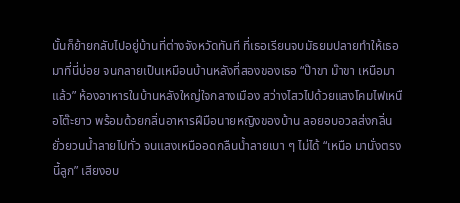นั้นก็ย้ายกลับไปอยู่บ้านที่ต่างจังหวัดทันที ที่เธอเรียนจบมัธยมปลายทำให้เธอมาที่นี่บ่อย จนกลายเป็นเหมือนบ้านหลังที่สองของเธอ “ป๊าขา ม๊าขา เหนือมาแล้ว” ห้องอาหารในบ้านหลังใหญ่ใจกลางเมือง สว่างไสวไปด้วยแสงโคมไฟเหนือโต๊ะยาว พร้อมด้วยกลิ่นอาหารฝีมือนายหญิงของบ้าน ลอยอบอวลส่งกลิ่นยั่วยวนน้ำลายไปทั่ว จนแสงเหนืออดกลืนน้ำลายเบา ๆ ไม่ได้ “เหนือ มานั่งตรงนี้ลูก” เสียงอบ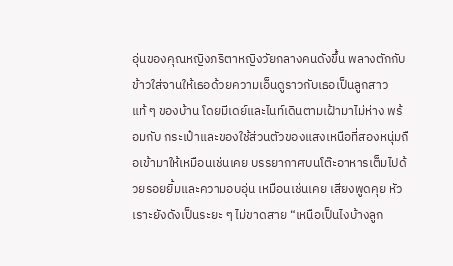อุ่นของคุณหญิงภริตาหญิงวัยกลางคนดังขึ้น พลางตักกับข้าวใส่จานให้เธอด้วยความเอ็นดูราวกับเธอเป็นลูกสาวแท้ ๆ ของบ้าน โดยมีเดย์และไนท์เดินตามเฝ้ามาไม่ห่าง พร้อมกับ กระเป๋าและของใช้ส่วนตัวของแสงเหนือที่สองหนุ่มถือเข้ามาให้เหมือนเช่นเคย บรรยากาศบนโต๊ะอาหารเต็มไปด้วยรอยยิ้มและความอบอุ่น เหมือนเช่นเคย เสียงพูดคุย หัวเราะยังดังเป็นระยะ ๆ ไม่ขาดสาย “เหนือเป็นไงบ้างลูก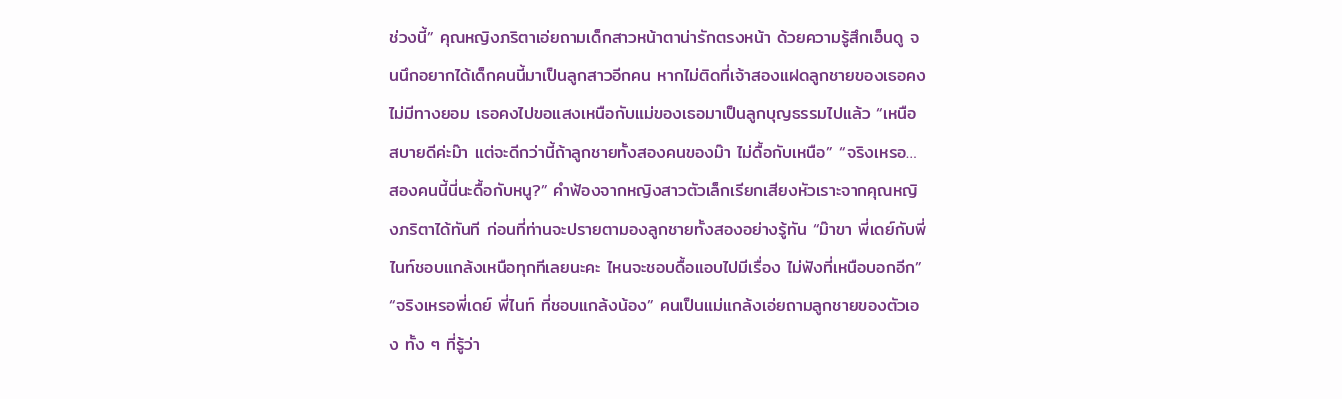ช่วงนี้” คุณหญิงภริตาเอ่ยถามเด็กสาวหน้าตาน่ารักตรงหน้า ด้วยความรู้สึกเอ็นดู จนนึกอยากได้เด็กคนนี้มาเป็นลูกสาวอีกคน หากไม่ติดที่เจ้าสองแฝดลูกชายของเธอคงไม่มีทางยอม เธอคงไปขอแสงเหนือกับแม่ของเธอมาเป็นลูกบุญธรรมไปแล้ว “เหนือสบายดีค่ะม๊า แต่จะดีกว่านี้ถ้าลูกชายทั้งสองคนของม๊า ไม่ดื้อกับเหนือ” “จริงเหรอ… สองคนนี้นี่นะดื้อกับหนู?” คำฟ้องจากหญิงสาวตัวเล็กเรียกเสียงหัวเราะจากคุณหญิงภริตาได้ทันที ก่อนที่ท่านจะปรายตามองลูกชายทั้งสองอย่างรู้ทัน “ม๊าขา พี่เดย์กับพี่ไนท์ชอบแกล้งเหนือทุกทีเลยนะคะ ไหนจะชอบดื้อแอบไปมีเรื่อง ไม่ฟังที่เหนือบอกอีก” “จริงเหรอพี่เดย์ พี่ไนท์ ที่ชอบแกล้งน้อง” คนเป็นแม่แกล้งเอ่ยถามลูกชายของตัวเอง ทั้ง ๆ ที่รู้ว่า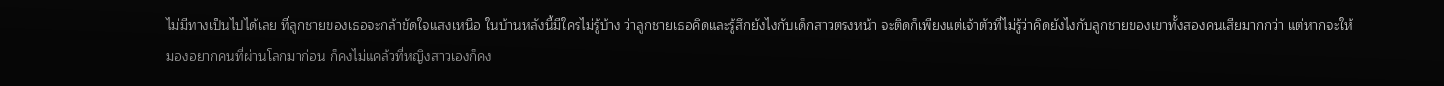ไม่มีทางเป็นไปได้เลย ที่ลูกชายของเธอจะกล้าขัดใจแสงเหนือ ในบ้านหลังนี้มีใครไม่รู้บ้าง ว่าลูกชายเธอคิดและรู้สึกยังไงกับเด็กสาวตรงหน้า จะติดก็เพียงแต่เจ้าตัวที่ไม่รู้ว่าคิดยังไงกับลูกชายของเขาทั้งสองคนเสียมากกว่า แต่หากจะให้มองอยากคนที่ผ่านโลกมาก่อน ก็คงไม่แคล้วที่หญิงสาวเองก็คง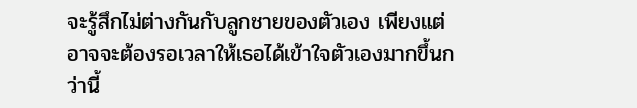จะรู้สึกไม่ต่างกันกับลูกชายของตัวเอง เพียงแต่อาจจะต้องรอเวลาให้เธอได้เข้าใจตัวเองมากขึ้นกว่านี้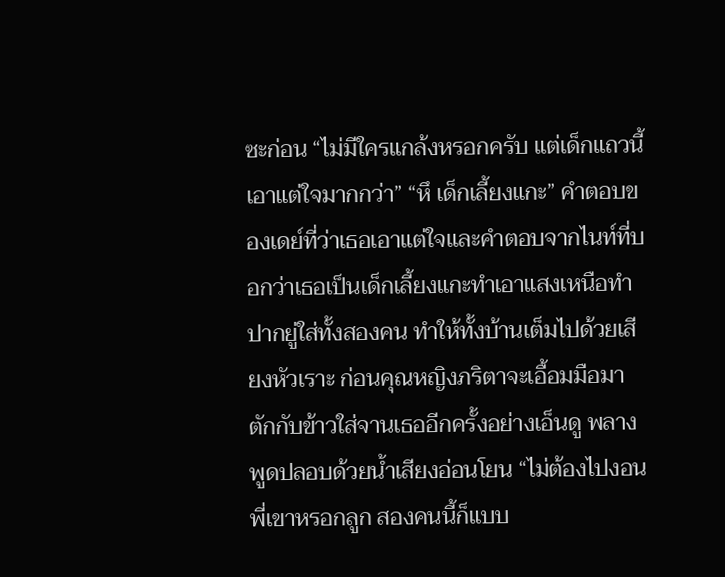ซะก่อน “ไม่มีใครแกล้งหรอกครับ แต่เด็กแถวนี้เอาแต่ใจมากกว่า” “หึ เด็กเลี้ยงแกะ” คำตอบของเดย์ที่ว่าเธอเอาแต่ใจและคำตอบจากไนท์ที่บอกว่าเธอเป็นเด็กเลี้ยงแกะทำเอาแสงเหนือทำปากยู่ใส่ทั้งสองคน ทำให้ทั้งบ้านเต็มไปด้วยเสียงหัวเราะ ก่อนคุณหญิงภริตาจะเอื้อมมือมาตักกับข้าวใส่จานเธออีกครั้งอย่างเอ็นดู พลางพูดปลอบด้วยน้ำเสียงอ่อนโยน “ไม่ต้องไปงอนพี่เขาหรอกลูก สองคนนี้ก็แบบ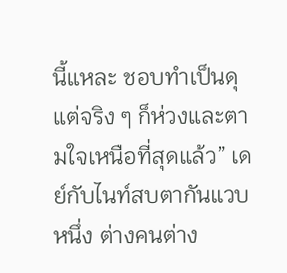นี้แหละ ชอบทำเป็นดุ แต่จริง ๆ ก็ห่วงและตามใจเหนือที่สุดแล้ว” เดย์กับไนท์สบตากันแวบหนึ่ง ต่างคนต่าง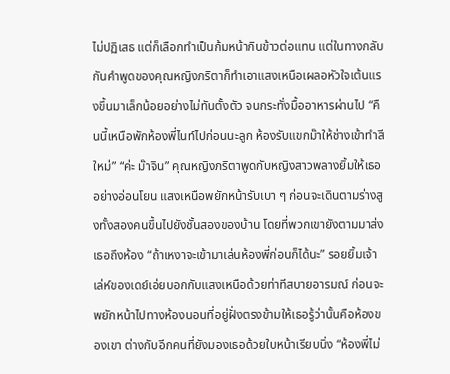ไม่ปฏิเสธ แต่ก็เลือกทำเป็นก้มหน้ากินข้าวต่อแทน แต่ในทางกลับกันคำพูดของคุณหญิงภริตาก็ทำเอาแสงเหนือเผลอหัวใจเต้นแรงขึ้นมาเล็กน้อยอย่างไม่ทันตั้งตัว จนกระทั่งมื้ออาหารผ่านไป “คืนนี้เหนือพักห้องพี่ไนท์ไปก่อนนะลูก ห้องรับแขกม๊าให้ช่างเข้าทำสีใหม่” “ค่ะ ม๊าจิน” คุณหญิงภริตาพูดกับหญิงสาวพลางยิ้มให้เธออย่างอ่อนโยน แสงเหนือพยักหน้ารับเบา ๆ ก่อนจะเดินตามร่างสูงทั้งสองคนขึ้นไปยังชั้นสองของบ้าน โดยที่พวกเขายังตามมาส่งเธอถึงห้อง “ถ้าเหงาจะเข้ามาเล่นห้องพี่ก่อนก็ได้นะ” รอยยิ้มเจ้าเล่ห์ของเดย์เอ่ยบอกกับแสงเหนือด้วยท่าทีสบายอารมณ์ ก่อนจะพยักหน้าไปทางห้องนอนที่อยู่ฝั่งตรงข้ามให้เธอรู้ว่านั้นคือห้องของเขา ต่างกับอีกคนที่ยังมองเธอด้วยใบหน้าเรียบนิ่ง “ห้องพี่ไม่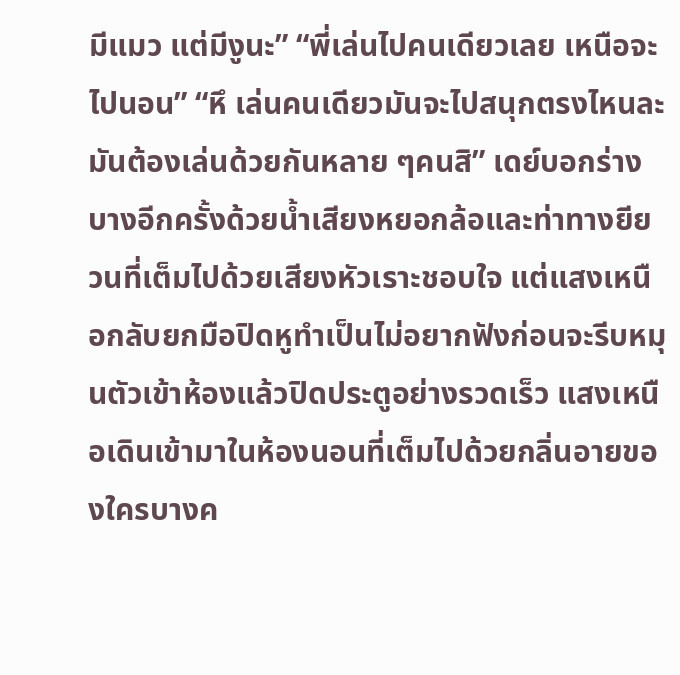มีแมว แต่มีงูนะ” “พี่เล่นไปคนเดียวเลย เหนือจะไปนอน” “หึ เล่นคนเดียวมันจะไปสนุกตรงไหนละ มันต้องเล่นด้วยกันหลาย ๆคนสิ” เดย์บอกร่างบางอีกครั้งด้วยน้ำเสียงหยอกล้อและท่าทางยียวนที่เต็มไปด้วยเสียงหัวเราะชอบใจ แต่แสงเหนือกลับยกมือปิดหูทำเป็นไม่อยากฟังก่อนจะรีบหมุนตัวเข้าห้องแล้วปิดประตูอย่างรวดเร็ว แสงเหนือเดินเข้ามาในห้องนอนที่เต็มไปด้วยกลิ่นอายของใครบางค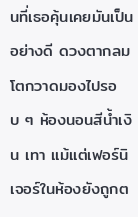นที่เธอคุ้นเคยมันเป็นอย่างดี ดวงตากลมโตกวาดมองไปรอบ ๆ ห้องนอนสีน้ำเงิน เทา แม้แต่เฟอร์นิเจอร์ในห้องยังถูกต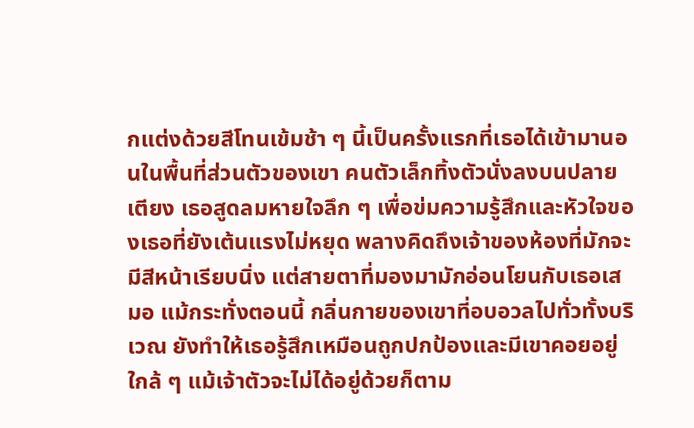กแต่งด้วยสีโทนเข้มช้า ๆ นี้เป็นครั้งแรกที่เธอได้เข้ามานอนในพื้นที่ส่วนตัวของเขา คนตัวเล็กทิ้งตัวนั่งลงบนปลายเตียง เธอสูดลมหายใจลึก ๆ เพื่อข่มความรู้สึกและหัวใจของเธอที่ยังเต้นแรงไม่หยุด พลางคิดถึงเจ้าของห้องที่มักจะมีสีหน้าเรียบนิ่ง แต่สายตาที่มองมามักอ่อนโยนกับเธอเสมอ แม้กระทั่งตอนนี้ กลิ่นกายของเขาที่อบอวลไปทั่วทั้งบริเวณ ยังทำให้เธอรู้สึกเหมือนถูกปกป้องและมีเขาคอยอยู่ใกล้ ๆ แม้เจ้าตัวจะไม่ได้อยู่ด้วยก็ตาม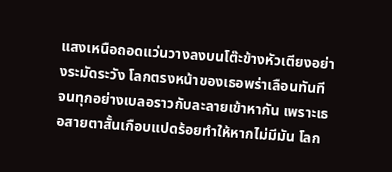แสงเหนือถอดแว่นวางลงบนโต๊ะข้างหัวเตียงอย่างระมัดระวัง โลกตรงหน้าของเธอพร่าเลือนทันที จนทุกอย่างเบลอราวกับละลายเข้าหากัน เพราะเธอสายตาสั้นเกือบแปดร้อยทำให้หากไม่มีมัน โลก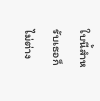ใบนี้สำหรับเธอก็ไม่ต่าง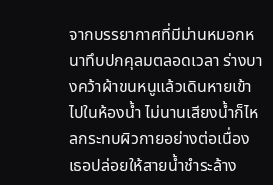จากบรรยากาศที่มีม่านหมอกหนาทึบปกคุลมตลอดเวลา ร่างบางคว้าผ้าขนหนูแล้วเดินหายเข้าไปในห้องน้ำ ไม่นานเสียงน้ำก็ไหลกระทบผิวกายอย่างต่อเนื่อง เธอปล่อยให้สายน้ำชำระล้าง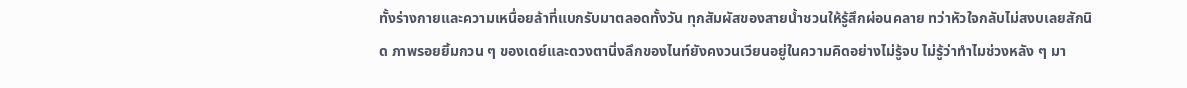ทั้งร่างกายและความเหนื่อยล้าที่แบกรับมาตลอดทั้งวัน ทุกสัมผัสของสายน้ำชวนให้รู้สึกผ่อนคลาย ทว่าหัวใจกลับไม่สงบเลยสักนิด ภาพรอยยิ้มกวน ๆ ของเดย์และดวงตานิ่งลึกของไนท์ยังคงวนเวียนอยู่ในความคิดอย่างไม่รู้จบ ไม่รู้ว่าทำไมช่วงหลัง ๆ มา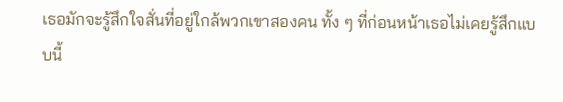เธอมักจะรู้สึกใจสั่นที่อยู่ใกล้พวกเขาสองคน ทั้ง ๆ ที่ก่อนหน้าเธอไม่เคยรู้สึกแบบนี้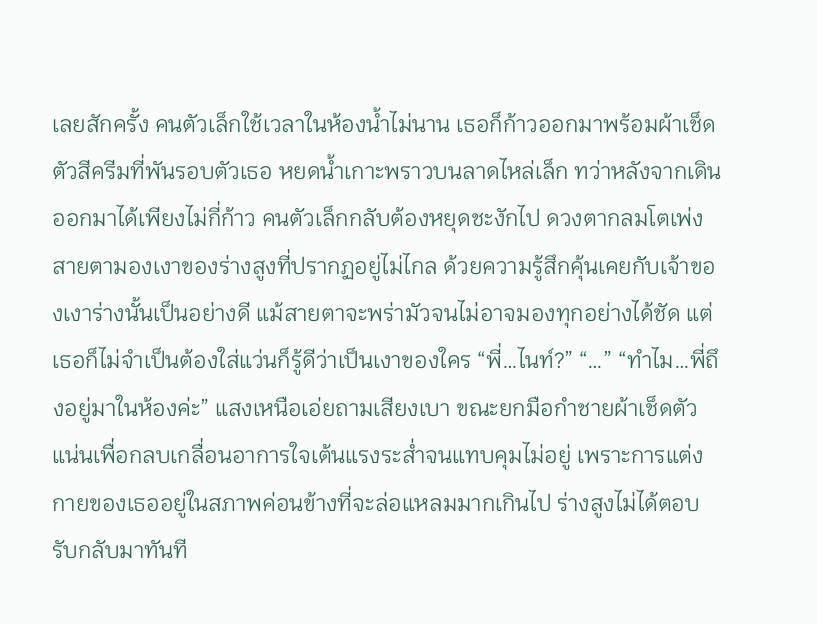เลยสักครั้ง คนตัวเล็กใช้เวลาในห้องน้ำไม่นาน เธอก็ก้าวออกมาพร้อมผ้าเช็ดตัวสีครีมที่พันรอบตัวเธอ หยดน้ำเกาะพราวบนลาดไหล่เล็ก ทว่าหลังจากเดินออกมาได้เพียงไม่กี่ก้าว คนตัวเล็กกลับต้องหยุดชะงักไป ดวงตากลมโตเพ่งสายตามองเงาของร่างสูงที่ปรากฏอยู่ไม่ไกล ด้วยความรู้สึกคุ้นเคยกับเจ้าของเงาร่างนั้นเป็นอย่างดี แม้สายตาจะพร่ามัวจนไม่อาจมองทุกอย่างได้ชัด แต่เธอก็ไม่จำเป็นต้องใส่แว่นก็รู้ดีว่าเป็นเงาของใคร “พี่…ไนท์?” “…” “ทำไม…พี่ถึงอยู่มาในห้องค่ะ” แสงเหนือเอ่ยถามเสียงเบา ขณะยกมือกำชายผ้าเช็ดตัวแน่นเพื่อกลบเกลื่อนอาการใจเต้นแรงระส่ำจนแทบคุมไม่อยู่ เพราะการแต่งกายของเธออยู่ในสภาพค่อนข้างที่จะล่อแหลมมากเกินไป ร่างสูงไม่ได้ตอบรับกลับมาทันที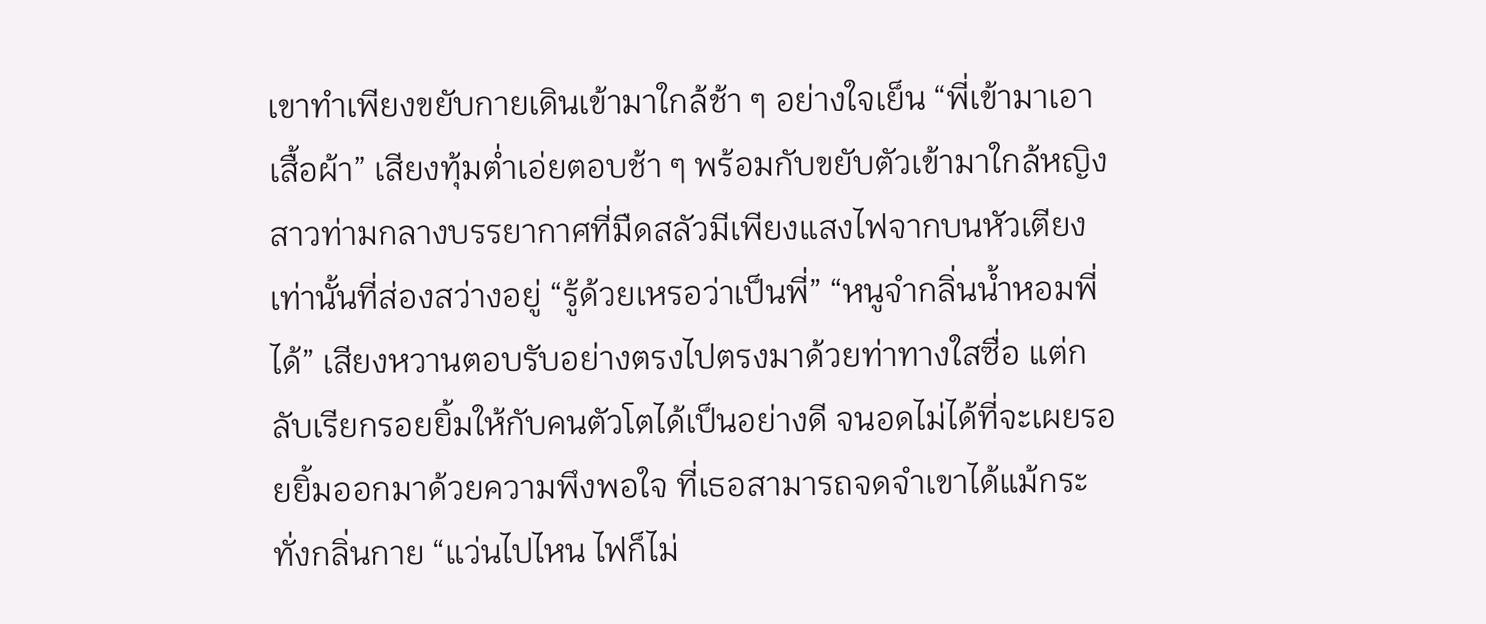เขาทำเพียงขยับกายเดินเข้ามาใกล้ช้า ๆ อย่างใจเย็น “พี่เข้ามาเอาเสื้อผ้า” เสียงทุ้มต่ำเอ่ยตอบช้า ๆ พร้อมกับขยับตัวเข้ามาใกล้หญิงสาวท่ามกลางบรรยากาศที่มืดสลัวมีเพียงแสงไฟจากบนหัวเตียงเท่านั้นที่ส่องสว่างอยู่ “รู้ด้วยเหรอว่าเป็นพี่” “หนูจำกลิ่นน้ำหอมพี่ได้” เสียงหวานตอบรับอย่างตรงไปตรงมาด้วยท่าทางใสซื่อ แต่กลับเรียกรอยยิ้มให้กับคนตัวโตได้เป็นอย่างดี จนอดไม่ได้ที่จะเผยรอยยิ้มออกมาด้วยความพึงพอใจ ที่เธอสามารถจดจำเขาได้แม้กระทั่งกลิ่นกาย “แว่นไปไหน ไฟก็ไม่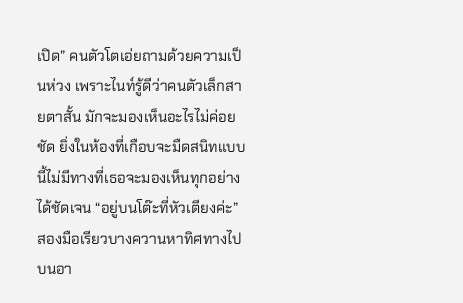เปิด” คนตัวโตเอ่ยถามด้วยความเป็นห่วง เพราะไนท์รู้ดีว่าคนตัวเล็กสายตาสั้น มักจะมองเห็นอะไรไม่ค่อยชัด ยิ่งในห้องที่เกือบจะมืดสนิทแบบนี้ไม่มีทางที่เธอจะมองเห็นทุกอย่างได้ชัดเจน “อยู่บนโต๊ะที่หัวเตียงค่ะ” สองมือเรียวบางควานหาทิศทางไปบนอา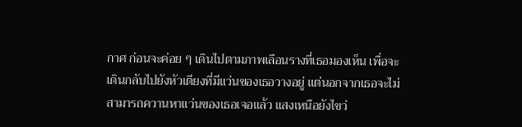กาศ ก่อนจะค่อย ๆ เดินไปตามภาพเลือนรางที่เธอมองเห็น เพื่อจะเดินกลับไปยังหัวเตียงที่มีแว่นของเธอวางอยู่ แต่นอกจากเธอจะไม่สามารถควานหาแว่นของเธอเจอแล้ว แสงเหนือยังไขว่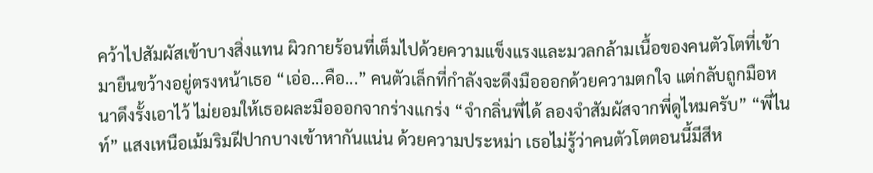คว้าไปสัมผัสเข้าบางสิ่งแทน ผิวกายร้อนที่เต็มไปด้วยความแข็งแรงและมวลกล้ามเนื้อของคนตัวโตที่เข้ามายืนขว้างอยู่ตรงหน้าเธอ “เอ่อ...คือ...” คนตัวเล็กที่กำลังจะดึงมือออกด้วยความตกใจ แต่กลับถูกมือหนาดึงรั้งเอาไว้ ไม่ยอมให้เธอผละมือออกจากร่างแกร่ง “จำกลิ่นพี่ได้ ลองจำสัมผัสจากพี่ดูไหมครับ” “พี่ไนท์” แสงเหนือเม้มริมฝีปากบางเข้าหากันแน่น ด้วยความประหม่า เธอไม่รู้ว่าคนตัวโตตอนนี้มีสีห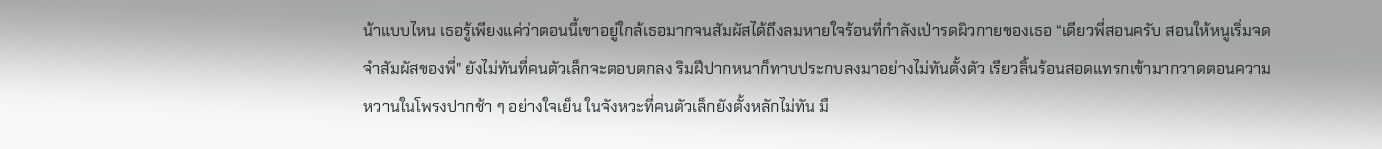น้าแบบไหน เธอรู้เพียงแค่ว่าตอนนี้เขาอยู่ใกล้เธอมากจนสัมผัสได้ถึงลมหายใจร้อนที่กำลังเป่ารดผิวกายของเธอ “เดียวพี่สอนครับ สอนให้หนูเริ่มจดจำสัมผัสของพี่" ยังไม่ทันที่คนตัวเล็กจะตอบตกลง ริมฝีปากหนาก็ทาบประกบลงมาอย่างไม่ทันตั้งตัว เรียวลิ้นร้อนสอดแทรกเข้ามากวาดตอนความหวานในโพรงปากช้า ๆ อย่างใจเย็น ในจังหวะที่คนตัวเล็กยังตั้งหลักไม่ทัน มื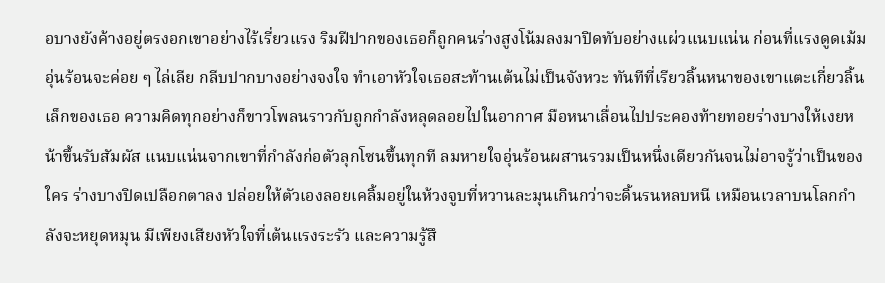อบางยังค้างอยู่ตรงอกเขาอย่างไร้เรี่ยวแรง ริมฝีปากของเธอก็ถูกคนร่างสูงโน้มลงมาปิดทับอย่างแผ่วแนบแน่น ก่อนที่แรงดูดเม้มอุ่นร้อนจะค่อย ๆ ไล่เลีย กลีบปากบางอย่างจงใจ ทำเอาหัวใจเธอสะท้านเต้นไม่เป็นจังหวะ ทันทีที่เรียวลิ้นหนาของเขาแตะเกี่ยวลิ้นเล็กของเธอ ความคิดทุกอย่างก็ขาวโพลนราวกับถูกกำลังหลุดลอยไปในอากาศ มือหนาเลื่อนไปประคองท้ายทอยร่างบางให้เงยหน้าขึ้นรับสัมผัส แนบแน่นจากเขาที่กำลังก่อตัวลุกโซนขึ้นทุกที ลมหายใจอุ่นร้อนผสานรวมเป็นหนึ่งเดียวกันจนไม่อาจรู้ว่าเป็นของใคร ร่างบางปิดเปลือกตาลง ปล่อยให้ตัวเองลอยเคลิ้มอยู่ในห้วงจูบที่หวานละมุนเกินกว่าจะดิ้นรนหลบหนี เหมือนเวลาบนโลกกำลังจะหยุดหมุน มีเพียงเสียงหัวใจที่เต้นแรงระรัว และความรู้สึ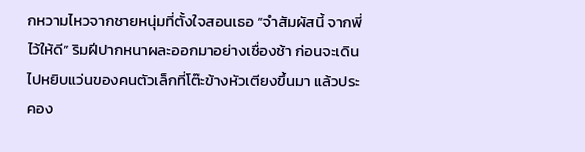กหวามไหวจากชายหนุ่มที่ตั้งใจสอนเธอ “จำสัมผัสนี้ จากพี่ไว้ให้ดี” ริมฝีปากหนาผละออกมาอย่างเชื่องช้า ก่อนจะเดินไปหยิบแว่นของคนตัวเล็กที่โต๊ะข้างหัวเตียงขึ้นมา แล้วประคอง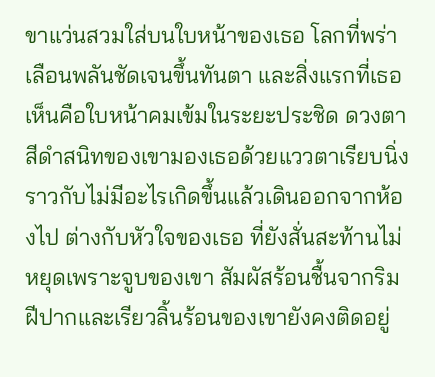ขาแว่นสวมใส่บนใบหน้าของเธอ โลกที่พร่าเลือนพลันชัดเจนขึ้นทันตา และสิ่งแรกที่เธอเห็นคือใบหน้าคมเข้มในระยะประชิด ดวงตาสีดำสนิทของเขามองเธอด้วยแววตาเรียบนิ่งราวกับไม่มีอะไรเกิดขึ้นแล้วเดินออกจากห้องไป ต่างกับหัวใจของเธอ ที่ยังสั่นสะท้านไม่หยุดเพราะจูบของเขา สัมผัสร้อนชื้นจากริมฝีปากและเรียวลิ้นร้อนของเขายังคงติดอยู่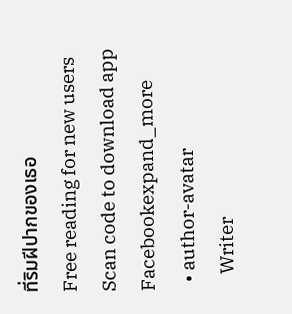ที่ริมฝีปากของเธอ
Free reading for new users
Scan code to download app
Facebookexpand_more
  • author-avatar
    Writer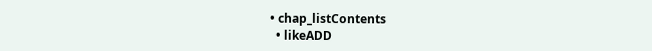• chap_listContents
  • likeADD